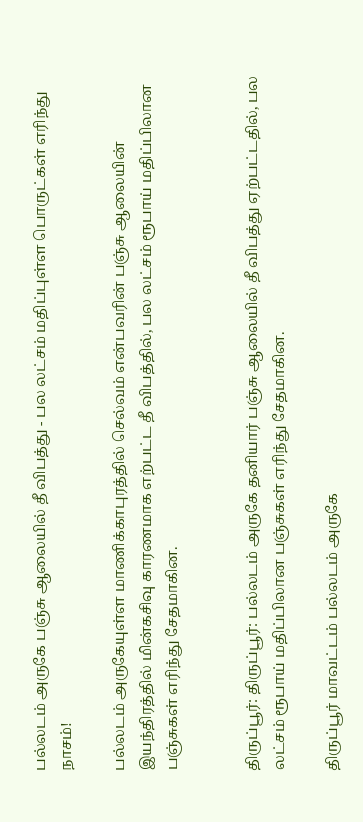பல்லடம் அருகே பஞ்சு ஆலையில் தீ விபத்து - பல லட்சம் மதிப்புள்ள பொருட்கள் எரிந்து நாசம்!

பல்லடம் அருகேயுள்ள மாணிக்காபுரத்தில் செல்வம் என்பவரின் பஞ்சு ஆலையின் இயந்திரத்தில் மின்கசிவு காரணமாக எற்பட்ட தீ விபத்தில், பல லட்சம் ரூபாய் மதிப்பிலான பஞ்சுகள் எரிந்து சேதமாகின.


திருப்பூர்: திருப்பூர்: பல்லடம் அருகே தனியார் பஞ்சு ஆலையில் தீ விபத்து ஏற்பட்டதில், பல லட்சம் ரூபாய் மதிப்பிலான பஞ்சுகள் எரிந்து சேதமாகின.

திருப்பூர் மாவட்டம் பல்லடம் அருகே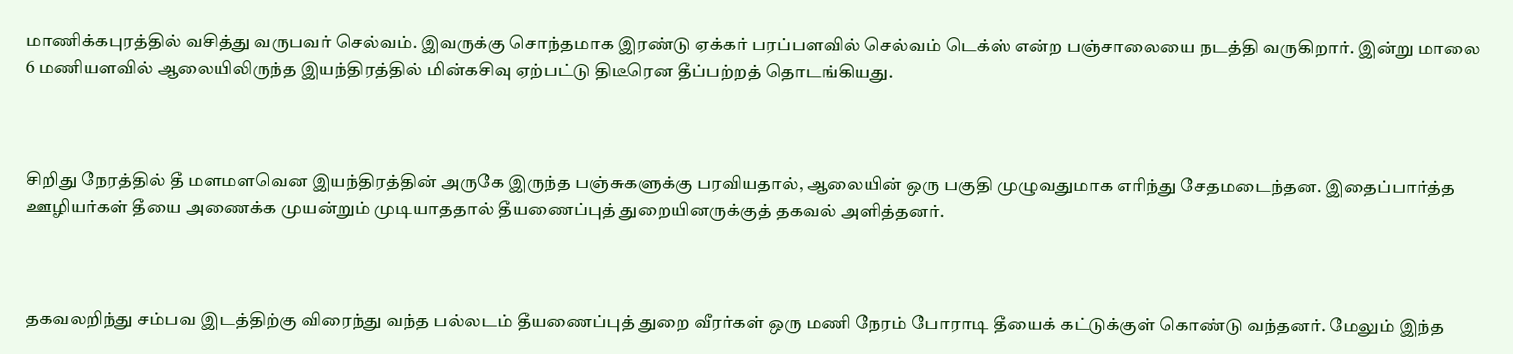மாணிக்கபுரத்தில் வசித்து வருபவர் செல்வம். இவருக்கு சொந்தமாக இரண்டு ஏக்கர் பரப்பளவில் செல்வம் டெக்ஸ் என்ற பஞ்சாலையை நடத்தி வருகிறார். இன்று மாலை 6 மணியளவில் ஆலையிலிருந்த இயந்திரத்தில் மின்கசிவு ஏற்பட்டு திடீரென தீப்பற்றத் தொடங்கியது.



சிறிது நேரத்தில் தீ மளமளவென இயந்திரத்தின் அருகே இருந்த பஞ்சுகளுக்கு பரவியதால், ஆலையின் ஒரு பகுதி முழுவதுமாக எரிந்து சேதமடைந்தன. இதைப்பார்த்த ஊழியர்கள் தீயை அணைக்க முயன்றும் முடியாததால் தீயணைப்புத் துறையினருக்குத் தகவல் அளித்தனர்.



தகவலறிந்து சம்பவ இடத்திற்கு விரைந்து வந்த பல்லடம் தீயணைப்புத் துறை வீரர்கள் ஒரு மணி நேரம் போராடி தீயைக் கட்டுக்குள் கொண்டு வந்தனர். மேலும் இந்த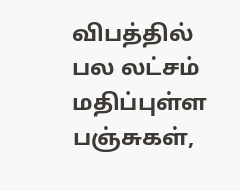விபத்தில் பல லட்சம் மதிப்புள்ள பஞ்சுகள்,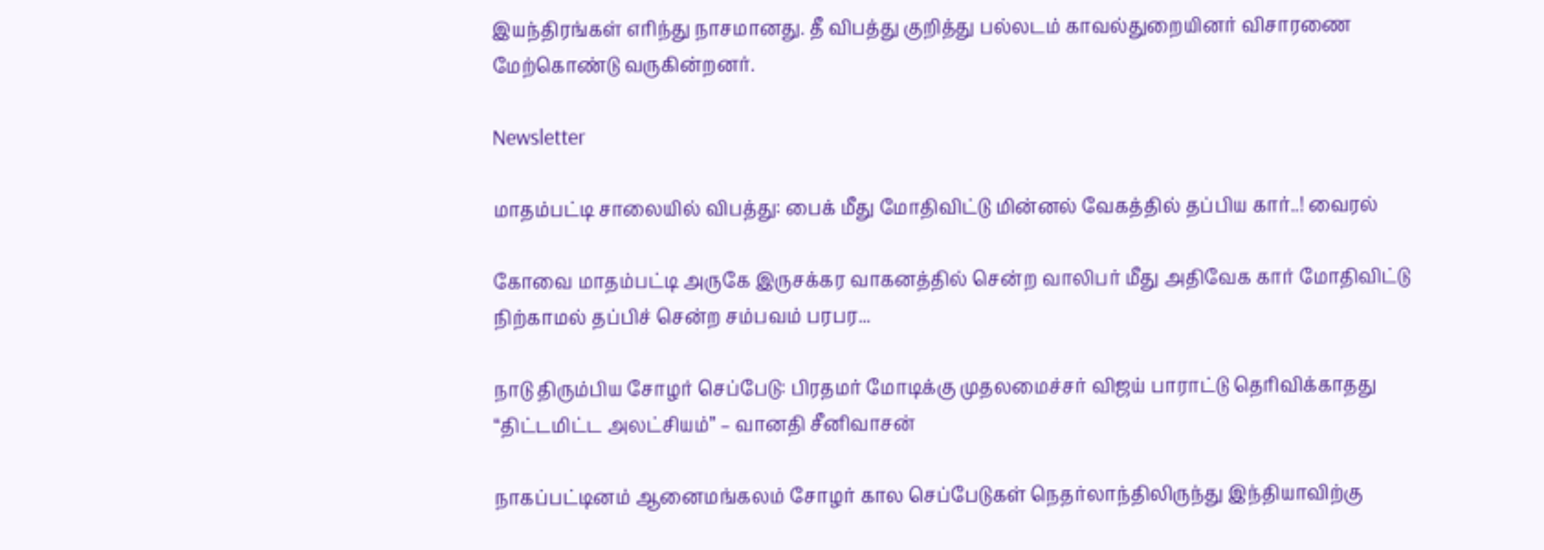இயந்திரங்கள் எரிந்து நாசமானது. தீ விபத்து குறித்து பல்லடம் காவல்துறையினர் விசாரணை மேற்கொண்டு வருகின்றனர்.

Newsletter

மாதம்பட்டி சாலையில் விபத்து: பைக் மீது மோதிவிட்டு மின்னல் வேகத்தில் தப்பிய கார்..! வைரல்

கோவை மாதம்பட்டி அருகே இருசக்கர வாகனத்தில் சென்ற வாலிபர் மீது அதிவேக கார் மோதிவிட்டு நிற்காமல் தப்பிச் சென்ற சம்பவம் பரபர...

நாடு திரும்பிய சோழர் செப்பேடு: பிரதமர் மோடிக்கு முதலமைச்சர் விஜய் பாராட்டு தெரிவிக்காதது “திட்டமிட்ட அலட்சியம்” – வானதி சீனிவாசன்

நாகப்பட்டினம் ஆனைமங்கலம் சோழர் கால செப்பேடுகள் நெதர்லாந்திலிருந்து இந்தியாவிற்கு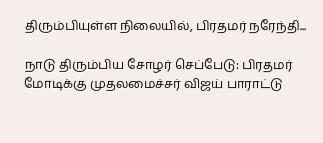திரும்பியுள்ள நிலையில், பிரதமர் நரேந்தி...

நாடு திரும்பிய சோழர் செப்பேடு: பிரதமர் மோடிக்கு முதலமைச்சர் விஜய் பாராட்டு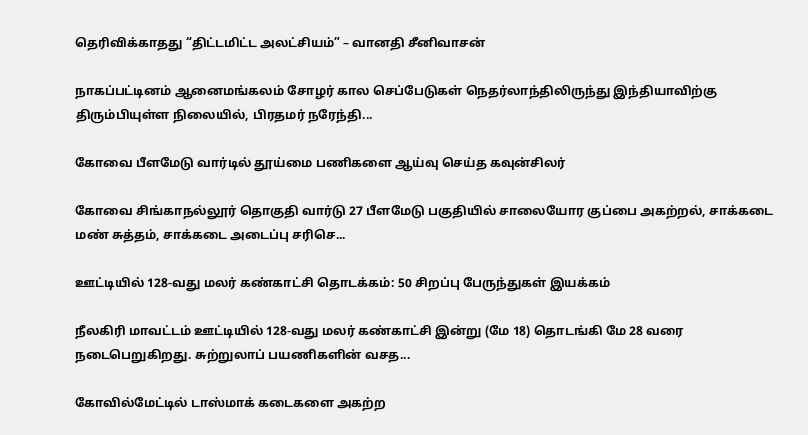தெரிவிக்காதது “திட்டமிட்ட அலட்சியம்” – வானதி சீனிவாசன்

நாகப்பட்டினம் ஆனைமங்கலம் சோழர் கால செப்பேடுகள் நெதர்லாந்திலிருந்து இந்தியாவிற்கு திரும்பியுள்ள நிலையில், பிரதமர் நரேந்தி...

கோவை பீளமேடு வார்டில் தூய்மை பணிகளை ஆய்வு செய்த கவுன்சிலர்

கோவை சிங்காநல்லூர் தொகுதி வார்டு 27 பீளமேடு பகுதியில் சாலையோர குப்பை அகற்றல், சாக்கடை மண் சுத்தம், சாக்கடை அடைப்பு சரிசெ...

ஊட்டியில் 128-வது மலர் கண்காட்சி தொடக்கம்: 50 சிறப்பு பேருந்துகள் இயக்கம்

நீலகிரி மாவட்டம் ஊட்டியில் 128-வது மலர் கண்காட்சி இன்று (மே 18) தொடங்கி மே 28 வரை நடைபெறுகிறது. சுற்றுலாப் பயணிகளின் வசத...

கோவில்மேட்டில் டாஸ்மாக் கடைகளை அகற்ற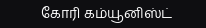கோரி கம்யூனிஸ்ட்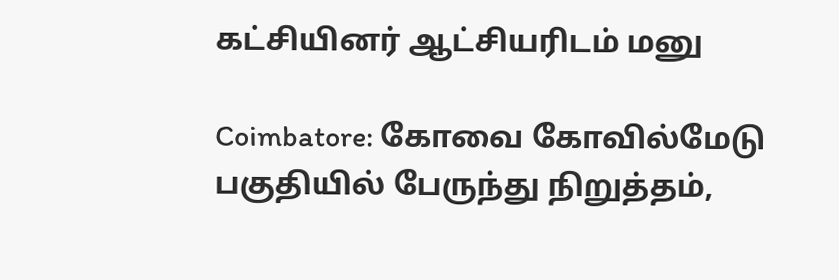கட்சியினர் ஆட்சியரிடம் மனு

Coimbatore: கோவை கோவில்மேடு பகுதியில் பேருந்து நிறுத்தம்,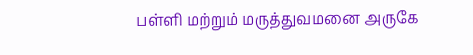பள்ளி மற்றும் மருத்துவமனை அருகே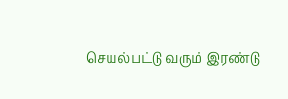செயல்பட்டு வரும் இரண்டு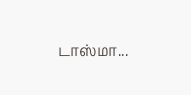டாஸ்மா...